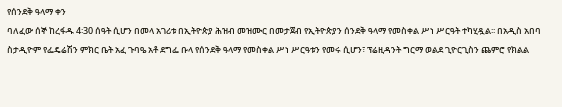የሰንደቅ ዓላማ ቀን
ባለፈው ሰኞ ከረፋዱ 4፡30 ሰዓት ሲሆን በመላ አገሪቱ በኢትዮጵያ ሕዝብ መዝሙር በመታጀብ የኢትዮጵያን ሰንደቅ ዓላማ የመስቀል ሥነ ሥርዓት ተካሂዷል፡፡ በአዲስ አበባ ስታዲዮም የፌዴሬሽን ምክር ቤት አፈ ጉባዔ አቶ ደግፌ ቡላ የሰንደቅ ዓላማ የመስቀል ሥነ ሥርዓቱን የመሩ ሲሆን፣ ፕሬዚዳንት ግርማ ወልደ ጊዮርጊስን ጨምሮ የክልል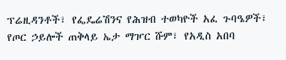ፕሬዚዳንቶች፣ የፌዴሬሽንና የሕዝብ ተወካዮች አፈ ጉባዔዎች፣ የጦር ኃይሎች ጠቅላይ ኤታ ማዦር ሹም፣ የአዲስ አበባ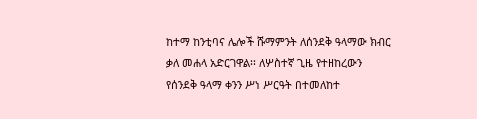ከተማ ከንቲባና ሌሎች ሹማምንት ለሰንደቅ ዓላማው ክብር ቃለ መሐላ አድርገዋል፡፡ ለሦስተኛ ጊዜ የተዘከረውን የሰንደቅ ዓላማ ቀንን ሥነ ሥርዓት በተመለከተ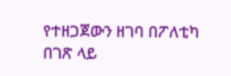የተዘጋጀውን ዘገባ በፖለቲካ በገጽ ላይ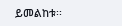ይመልከቱ፡፡